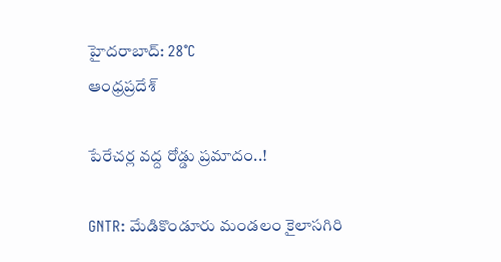హైదరాబాద్: 28°C
ఆంధ్రప్రదేశ్

పేరేచర్ల వద్ద రోడ్డు ప్రమాదం..!

GNTR: మేడికొండూరు మండలం కైలాసగిరి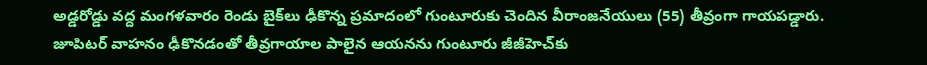అడ్డరోడ్డు వద్ద మంగళవారం రెండు బైక్‌లు ఢీకొన్న ప్రమాదంలో గుంటూరుకు చెందిన వీరాంజనేయులు (55) తీవ్రంగా గాయపడ్డారు. జూపిటర్ వాహనం ఢీకొనడంతో తీవ్రగాయాల పాలైన ఆయనను గుంటూరు జీజీహెచ్‌కు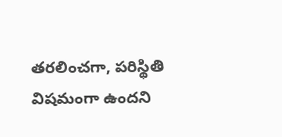తరలించగా, పరిస్థితి విషమంగా ఉందని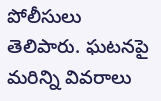పోలీసులు తెలిపారు. ఘటనపై మరిన్ని వివరాలు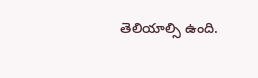తెలియాల్సి ఉంది.